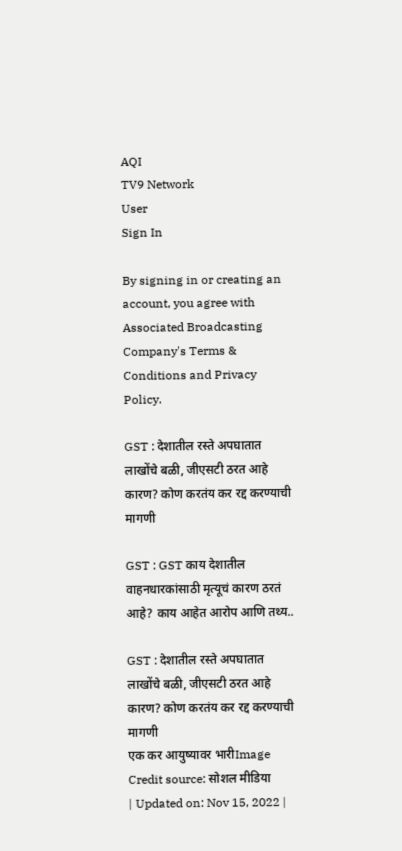AQI
TV9 Network
User
Sign In

By signing in or creating an account, you agree with Associated Broadcasting Company's Terms & Conditions and Privacy Policy.

GST : देशातील रस्ते अपघातात लाखोंचे बळी, जीएसटी ठरत आहे कारण? कोण करतंय कर रद्द करण्याची मागणी

GST : GST काय देशातील वाहनधारकांसाठी मृत्यूचं कारण ठरतं आहे? काय आहेत आरोप आणि तथ्य..

GST : देशातील रस्ते अपघातात लाखोंचे बळी, जीएसटी ठरत आहे कारण? कोण करतंय कर रद्द करण्याची मागणी
एक कर आयुष्यावर भारीImage Credit source: सोशल मीडिया
| Updated on: Nov 15, 2022 |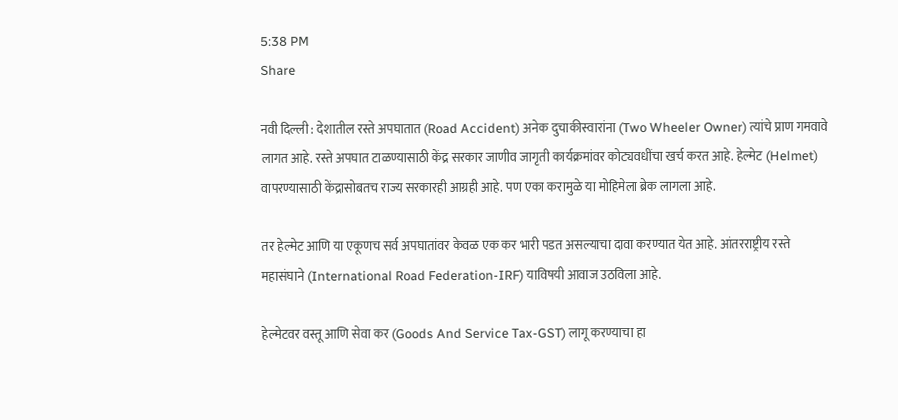5:38 PM
Share

नवी दिल्ली : देशातील रस्ते अपघातात (Road Accident) अनेक दुचाकीस्वारांना (Two Wheeler Owner) त्यांचे प्राण गमवावे लागत आहे. रस्ते अपघात टाळण्यासाठी केंद्र सरकार जाणीव जागृती कार्यक्रमांवर कोट्यवधींचा खर्च करत आहे. हेल्मेट (Helmet) वापरण्यासाठी केंद्रासोबतच राज्य सरकारही आग्रही आहे. पण एका करामुळे या मोहिमेला ब्रेक लागला आहे.

तर हेल्मेट आणि या एकूणच सर्व अपघातांवर केवळ एक कर भारी पडत असल्याचा दावा करण्यात येत आहे. आंतरराष्ट्रीय रस्ते महासंघाने (International Road Federation-IRF) याविषयी आवाज उठविला आहे.

हेल्मेटवर वस्तू आणि सेवा कर (Goods And Service Tax-GST) लागू करण्याचा हा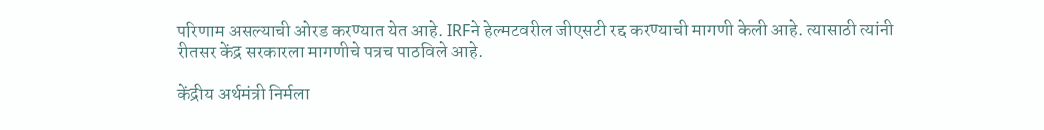परिणाम असल्याची ओरड करण्यात येत आहे. IRFने हेल्मटवरील जीएसटी रद्द करण्याची मागणी केली आहे. त्यासाठी त्यांनी रीतसर केंद्र सरकारला मागणीचे पत्रच पाठविले आहे.

केंद्रीय अर्थमंत्री निर्मला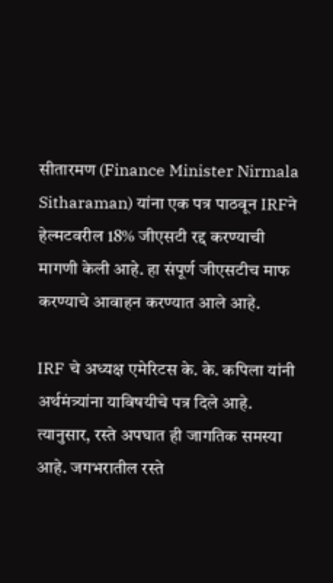सीतारमण (Finance Minister Nirmala Sitharaman) यांना एक पत्र पाठवून IRFने हेल्मटवरील 18% जीएसटी रद्द करण्याची मागणी केली आहे. हा संपूर्ण जीएसटीच माफ करण्याचे आवाहन करण्यात आले आहे.

IRF चे अध्यक्ष एमेरिटस के. के. कपिला यांनी अर्थमंत्र्यांना याविषयीचे पत्र दिले आहे. त्यानुसार, रस्ते अपघात ही जागतिक समस्या आहे. जगभरातील रस्ते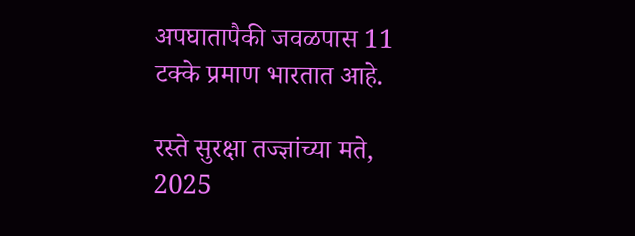अपघातापैकी जवळपास 11 टक्के प्रमाण भारतात आहे.

रस्ते सुरक्षा तज्ज्ञांच्या मते, 2025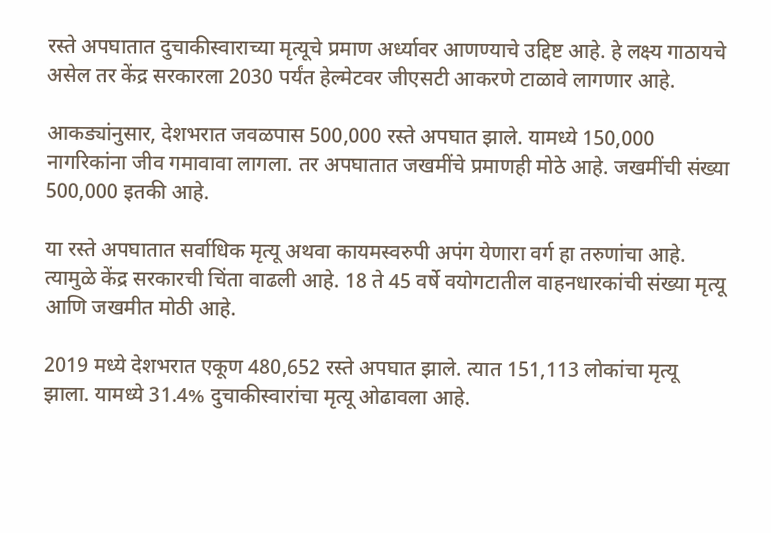रस्ते अपघातात दुचाकीस्वाराच्या मृत्यूचे प्रमाण अर्ध्यावर आणण्याचे उद्दिष्ट आहे. हे लक्ष्य गाठायचे असेल तर केंद्र सरकारला 2030 पर्यंत हेल्मेटवर जीएसटी आकरणे टाळावे लागणार आहे.

आकड्यांनुसार, देशभरात जवळपास 500,000 रस्ते अपघात झाले. यामध्ये 150,000 नागरिकांना जीव गमावावा लागला. तर अपघातात जखमींचे प्रमाणही मोठे आहे. जखमींची संख्या 500,000 इतकी आहे.

या रस्ते अपघातात सर्वाधिक मृत्यू अथवा कायमस्वरुपी अपंग येणारा वर्ग हा तरुणांचा आहे. त्यामुळे केंद्र सरकारची चिंता वाढली आहे. 18 ते 45 वर्षे वयोगटातील वाहनधारकांची संख्या मृत्यू आणि जखमीत मोठी आहे.

2019 मध्ये देशभरात एकूण 480,652 रस्ते अपघात झाले. त्यात 151,113 लोकांचा मृत्यू झाला. यामध्ये 31.4% दुचाकीस्वारांचा मृत्यू ओढावला आहे.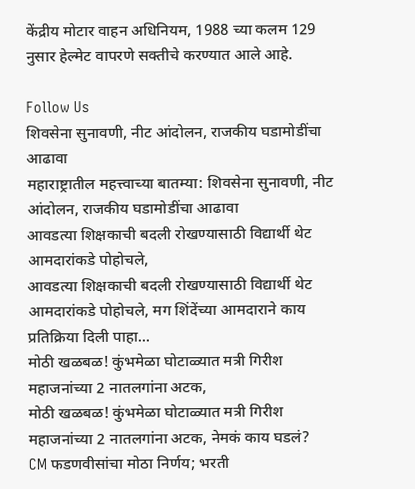केंद्रीय मोटार वाहन अधिनियम, 1988 च्या कलम 129 नुसार हेल्मेट वापरणे सक्तीचे करण्यात आले आहे.

Follow Us
शिवसेना सुनावणी, नीट आंदोलन, राजकीय घडामोडींचा आढावा
महाराष्ट्रातील महत्त्वाच्या बातम्या: शिवसेना सुनावणी, नीट आंदोलन, राजकीय घडामोडींचा आढावा
आवडत्या शिक्षकाची बदली रोखण्यासाठी विद्यार्थी थेट आमदारांकडे पोहोचले,
आवडत्या शिक्षकाची बदली रोखण्यासाठी विद्यार्थी थेट आमदारांकडे पोहोचले, मग शिंदेंच्या आमदाराने काय प्रतिक्रिया दिली पाहा...
मोठी खळबळ! कुंभमेळा घोटाळ्यात मत्री गिरीश महाजनांच्या 2 नातलगांना अटक,
मोठी खळबळ! कुंभमेळा घोटाळ्यात मत्री गिरीश महाजनांच्या 2 नातलगांना अटक, नेमकं काय घडलं?
CM फडणवीसांचा मोठा निर्णय; भरती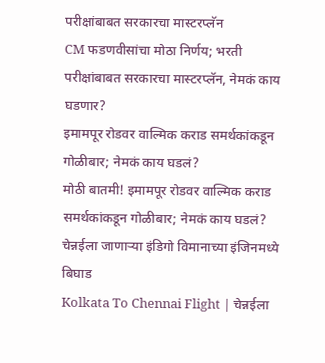परीक्षांबाबत सरकारचा मास्टरप्लॅन
CM फडणवीसांचा मोठा निर्णय; भरती परीक्षांबाबत सरकारचा मास्टरप्लॅन, नेमकं काय घडणार?
इमामपूर रोडवर वाल्मिक कराड समर्थकांकडून गोळीबार; नेमकं काय घडलं?
मोठी बातमी! इमामपूर रोडवर वाल्मिक कराड समर्थकांकडून गोळीबार; नेमकं काय घडलं?
चेन्नईला जाणाऱ्या इंडिगो विमानाच्या इंजिनमध्ये बिघाड
Kolkata To Chennai Flight | चेन्नईला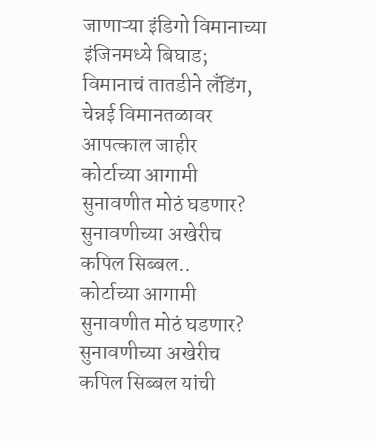जाणाऱ्या इंडिगो विमानाच्या इंजिनमध्ये बिघाड; विमानाचं तातडीने लँडिंग, चेन्नई विमानतळावर आपत्काल जाहीर
कोर्टाच्या आगामी सुनावणीत मोठं घडणार? सुनावणीच्या अखेरीच कपिल सिब्बल..
कोर्टाच्या आगामी सुनावणीत मोठं घडणार? सुनावणीच्या अखेरीच कपिल सिब्बल यांची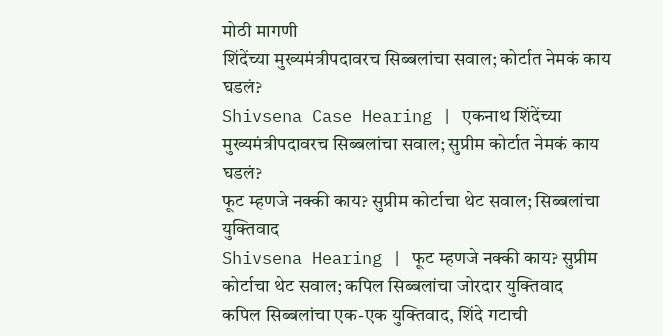मोठी मागणी
शिंदेंच्या मुख्यमंत्रीपदावरच सिब्बलांचा सवाल; कोर्टात नेमकं काय घडलं?
Shivsena Case Hearing | एकनाथ शिंदेंच्या मुख्यमंत्रीपदावरच सिब्बलांचा सवाल; सुप्रीम कोर्टात नेमकं काय घडलं?
फूट म्हणजे नक्की काय? सुप्रीम कोर्टाचा थेट सवाल; सिब्बलांचा युक्तिवाद
Shivsena Hearing | फूट म्हणजे नक्की काय? सुप्रीम कोर्टाचा थेट सवाल; कपिल सिब्बलांचा जोरदार युक्तिवाद
कपिल सिब्बलांचा एक-एक युक्तिवाद, शिंदे गटाची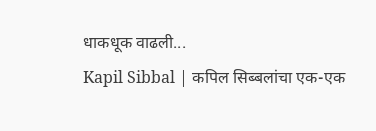धाकधूक वाढली...
Kapil Sibbal | कपिल सिब्बलांचा एक-एक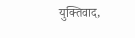युक्तिवाद,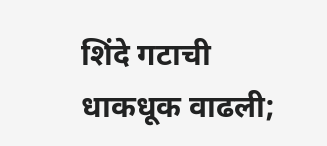शिंदे गटाची धाकधूक वाढली;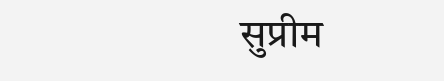सुप्रीम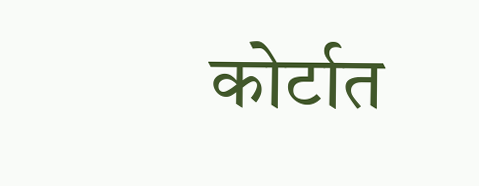कोर्टात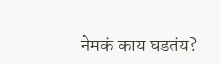नेमकं काय घडतंय?